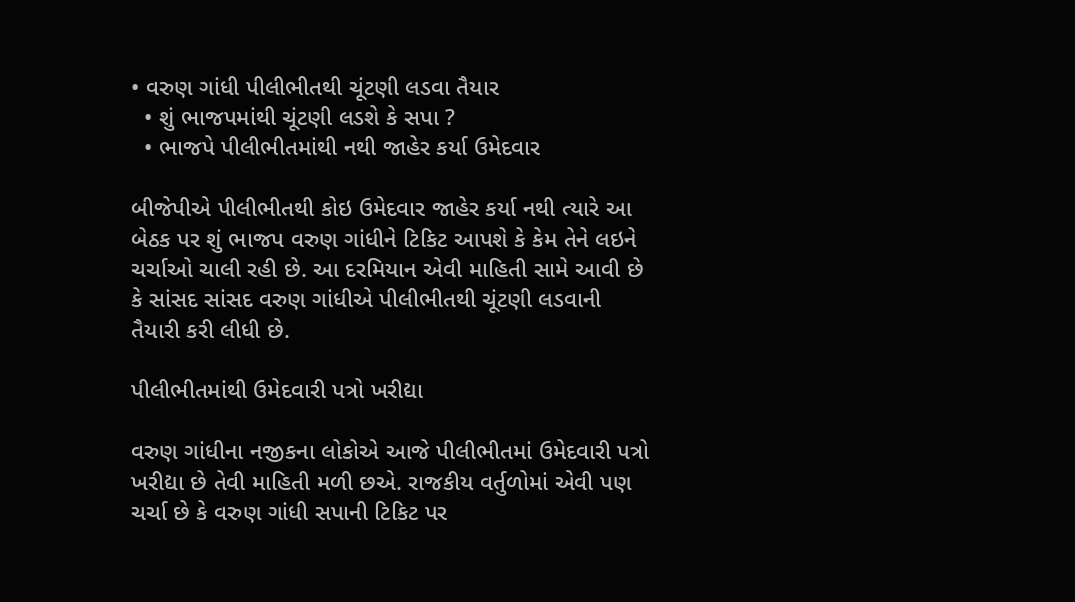• વરુણ ગાંધી પીલીભીતથી ચૂંટણી લડવા તૈયાર
  • શું ભાજપમાંથી ચૂંટણી લડશે કે સપા ?
  • ભાજપે પીલીભીતમાંથી નથી જાહેર કર્યા ઉમેદવાર

બીજેપીએ પીલીભીતથી કોઇ ઉમેદવાર જાહેર કર્યા નથી ત્યારે આ બેઠક પર શું ભાજપ વરુણ ગાંધીને ટિકિટ આપશે કે કેમ તેને લઇને ચર્ચાઓ ચાલી રહી છે. આ દરમિયાન એવી માહિતી સામે આવી છે કે સાંસદ સાંસદ વરુણ ગાંધીએ પીલીભીતથી ચૂંટણી લડવાની તૈયારી કરી લીધી છે.

પીલીભીતમાંથી ઉમેદવારી પત્રો ખરીદ્યા

વરુણ ગાંધીના નજીકના લોકોએ આજે પીલીભીતમાં ઉમેદવારી પત્રો ખરીદ્યા છે તેવી માહિતી મળી છએ. રાજકીય વર્તુળોમાં એવી પણ ચર્ચા છે કે વરુણ ગાંધી સપાની ટિકિટ પર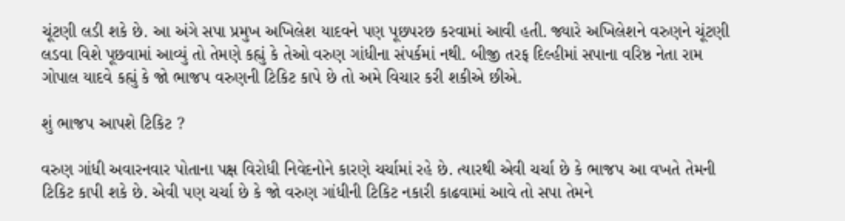ચૂંટણી લડી શકે છે. આ અંગે સપા પ્રમુખ અખિલેશ યાદવને પણ પૂછપરછ કરવામાં આવી હતી. જ્યારે અખિલેશને વરુણને ચૂંટણી લડવા વિશે પૂછવામાં આવ્યું તો તેમણે કહ્યું કે તેઓ વરુણ ગાંધીના સંપર્કમાં નથી. બીજી તરફ દિલ્હીમાં સપાના વરિષ્ઠ નેતા રામ ગોપાલ યાદવે કહ્યું કે જો ભાજપ વરુણની ટિકિટ કાપે છે તો અમે વિચાર કરી શકીએ છીએ.

શું ભાજપ આપશે ટિકિટ ?

વરુણ ગાંધી અવારનવાર પોતાના પક્ષ વિરોધી નિવેદનોને કારણે ચર્ચામાં રહે છે. ત્યારથી એવી ચર્ચા છે કે ભાજપ આ વખતે તેમની ટિકિટ કાપી શકે છે. એવી પણ ચર્ચા છે કે જો વરુણ ગાંધીની ટિકિટ નકારી કાઢવામાં આવે તો સપા તેમને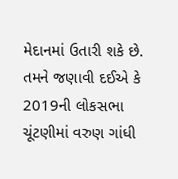મેદાનમાં ઉતારી શકે છે. તમને જણાવી દઈએ કે 2019ની લોકસભા ચૂંટણીમાં વરુણ ગાંધી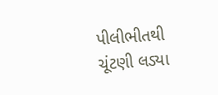પીલીભીતથી ચૂંટણી લડ્યા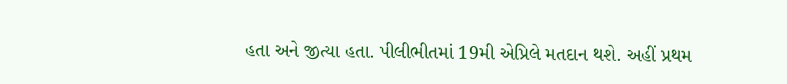હતા અને જીત્યા હતા. પીલીભીતમાં 19મી એપ્રિલે મતદાન થશે. અહીં પ્રથમ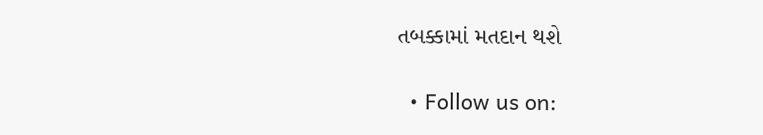તબક્કામાં મતદાન થશે

  • Follow us on: